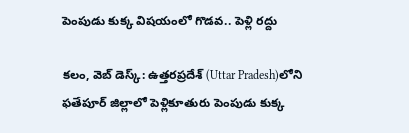పెంపుడు కుక్క విషయంలో గొడవ.. పెళ్లి రద్దు

కలం, వెబ్ డెస్క్: ఉత్తరప్రదేశ్‌ (Uttar Pradesh)లోని ఫతేపూర్ జిల్లాలో పెళ్లికూతురు పెంపుడు కుక్క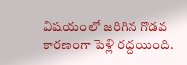విషయంలో జరిగిన గొడవ కారణంగా పెళ్లి రద్దయింది.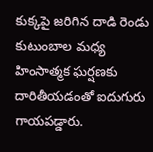కుక్కపై జరిగిన దాడి రెండు కుటుంబాల మధ్య హింసాత్మక ఘర్షణకు దారితీయడంతో ఐదుగురు గాయపడ్డారు.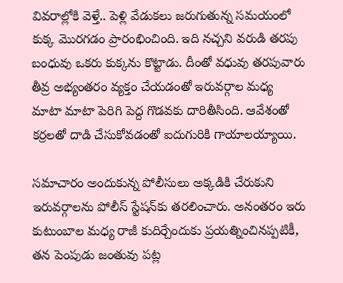వివరాల్లోకి వెళ్తే.. పెళ్లి వేడుకలు జరుగుతున్న సమయంలో కుక్క మొరగడం ప్రారంభించింది. ఇది నచ్చని వరుడి తరపు బంధువు ఒకరు కుక్కను కొట్టాడు. దీంతో వధువు తరపువారు తీవ్ర అభ్యంతరం వ్యక్తం చేయడంతో ఇరువర్గాల మధ్య మాటా మాటా పెరిగి పెద్ద గొడవకు దారితీసింది. ఆవేశంతో కర్రలతో దాడి చేసుకోవడంతో ఐదుగురికి గాయాలయ్యాయి.

సమాచారం అందుకున్న పోలీసులు అక్కడికి చేరుకుని ఇరువర్గాలను పోలీస్ స్టేషన్‌కు తరలించారు. అనంతరం ఇరు కుటుంబాల మధ్య రాజీ కుదిర్చేందుకు ప్రయత్నించినప్పటికీ, తన పెంపుడు జంతువు పట్ల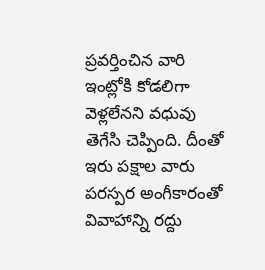ప్రవర్తించిన వారి ఇంట్లోకి కోడలిగా వెళ్లలేనని వధువు తెగేసి చెప్పింది. దీంతో ఇరు పక్షాల వారు పరస్పర అంగీకారంతో వివాహాన్ని రద్దు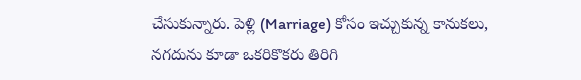చేసుకున్నారు. పెళ్లి (Marriage) కోసం ఇచ్చుకున్న కానుకలు, నగదును కూడా ఒకరికొకరు తిరిగి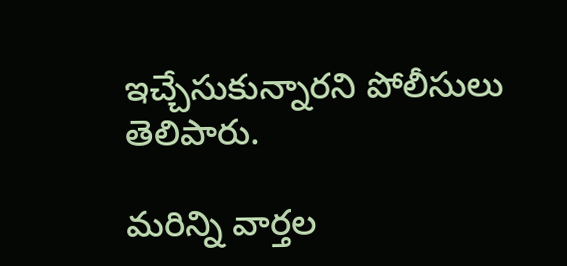ఇచ్చేసుకున్నారని పోలీసులు తెలిపారు.

మ‌రిన్ని వార్త‌ల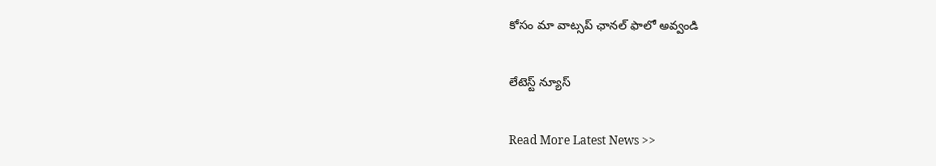కోసం మా వాట్స‌ప్ ఛాన‌ల్ ఫాలో అవ్వండి

లేటెస్ట్ న్యూస్‌

Read More Latest News >>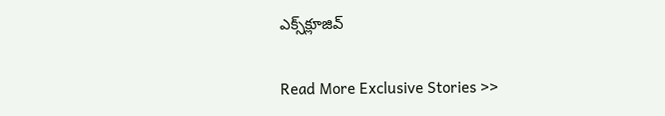ఎక్స్‌క్లూజివ్‌

Read More Exclusive Stories >>